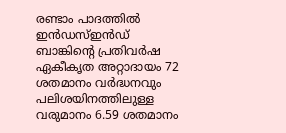രണ്ടാം പാദത്തിൽ ഇൻഡസ്ഇൻഡ് ബാങ്കിന്റെ പ്രതിവർഷ ഏകീകൃത അറ്റാദായം 72 ശതമാനം വർദ്ധനവും പലിശയിനത്തിലുള്ള വരുമാനം 6.59 ശതമാനം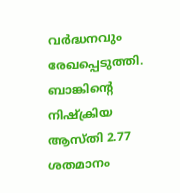വർദ്ധനവും രേഖപ്പെടുത്തി. ബാങ്കിന്റെ നിഷ്ക്രിയ ആസ്തി 2.77 ശതമാനം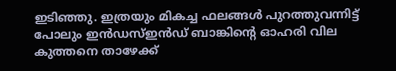ഇടിഞ്ഞു. ഇത്രയും മികച്ച ഫലങ്ങൾ പുറത്തുവന്നിട്ട് പോലും ഇൻഡസ്ഇൻഡ് ബാങ്കിന്റെ ഓഹരി വില കുത്തനെ താഴേക്ക്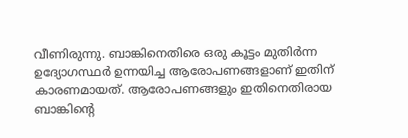വീണിരുന്നു. ബാങ്കിനെതിരെ ഒരു കൂട്ടം മുതിർന്ന ഉദ്യോഗസ്ഥർ ഉന്നയിച്ച ആരോപണങ്ങളാണ് ഇതിന് കാരണമായത്. ആരോപണങ്ങളും ഇതിനെതിരായ ബാങ്കിന്റെ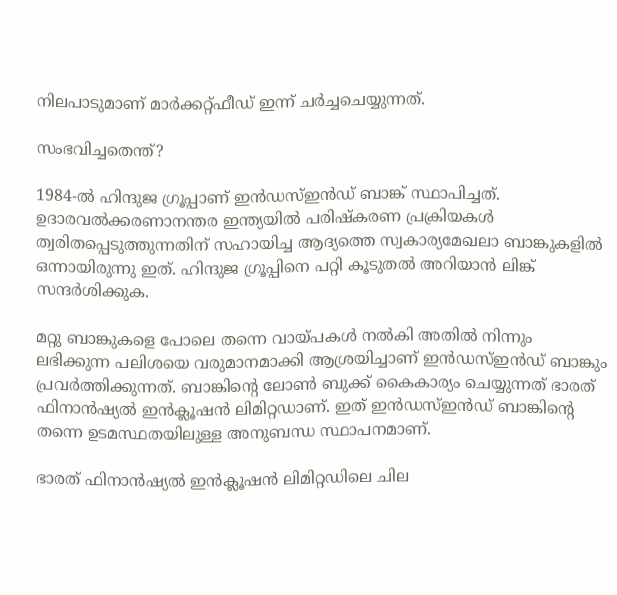നിലപാടുമാണ് മാർക്കറ്റ്ഫീഡ് ഇന്ന് ചർച്ചചെയ്യുന്നത്.

സംഭവിച്ചതെന്ത്?

1984-ൽ ഹിന്ദുജ ഗ്രൂപ്പാണ് ഇൻഡസ്ഇൻഡ് ബാങ്ക് സ്ഥാപിച്ചത്. ഉദാരവൽക്കരണാനന്തര ഇന്ത്യയിൽ പരിഷ്കരണ പ്രക്രിയകൾ ത്വരിതപ്പെടുത്തുന്നതിന് സഹായിച്ച ആദ്യത്തെ സ്വകാര്യമേഖലാ ബാങ്കുകളിൽ ഒന്നായിരുന്നു ഇത്. ഹിന്ദുജ ഗ്രൂപ്പിനെ പറ്റി കൂടുതൽ അറിയാൻ ലിങ്ക് സന്ദർശിക്കുക.

മറ്റു ബാങ്കുകളെ പോലെ തന്നെ വായ്പകൾ നൽകി അതിൽ നിന്നും ലഭിക്കുന്ന പലിശയെ വരുമാനമാക്കി ആശ്രയിച്ചാണ് ഇൻഡസ്ഇൻഡ് ബാങ്കും പ്രവർത്തിക്കുന്നത്. ബാങ്കിന്റെ ലോൺ ബുക്ക് കൈകാര്യം ചെയ്യുന്നത് ഭാരത് ഫിനാൻഷ്യൽ ഇൻക്ലൂഷൻ ലിമിറ്റഡാണ്. ഇത് ഇൻഡസ്ഇൻഡ് ബാങ്കിന്റെ തന്നെ ഉടമസ്ഥതയിലുള്ള അനുബന്ധ സ്ഥാപനമാണ്.

ഭാരത് ഫിനാൻഷ്യൽ ഇൻക്ലൂഷൻ ലിമിറ്റഡിലെ ചില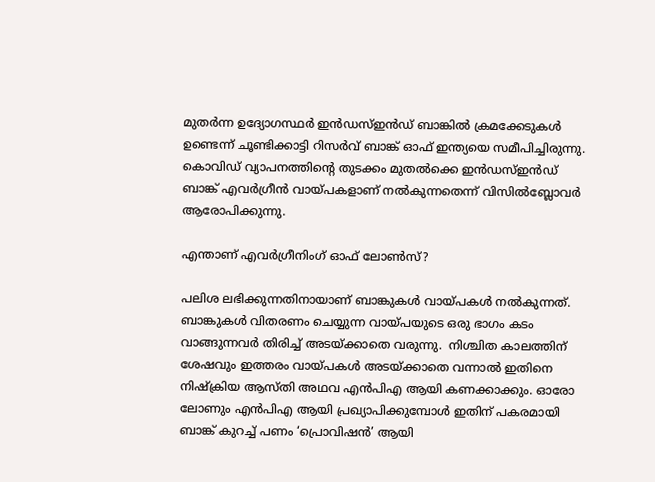മുതർന്ന ഉദ്യോഗസ്ഥർ ഇൻഡസ്ഇൻഡ് ബാങ്കിൽ ക്രമക്കേടുകൾ ഉണ്ടെന്ന് ചൂണ്ടിക്കാട്ടി റിസർവ് ബാങ്ക് ഓഫ് ഇന്ത്യയെ സമീപിച്ചിരുന്നു. കൊവിഡ് വ്യാപനത്തിന്റെ തുടക്കം മുതൽക്കെ ഇൻഡസ്ഇൻഡ് ബാങ്ക് എവർഗ്രീൻ വായ്പകളാണ് നൽകുന്നതെന്ന് വിസിൽബ്ലോവർ ആരോപിക്കുന്നു.

എന്താണ് എവർഗ്രീനിംഗ് ഓഫ് ലോൺസ്?

പലിശ ലഭിക്കുന്നതിനായാണ് ബാങ്കുകൾ വായ്പകൾ നൽകുന്നത്. ബാങ്കുകൾ വിതരണം ചെയ്യുന്ന വായ്പയുടെ ഒരു ഭാഗം കടം വാങ്ങുന്നവർ തിരിച്ച് അടയ്ക്കാതെ വരുന്നു.  നിശ്ചിത കാലത്തിന് ശേഷവും ഇത്തരം വായ്പകൾ അടയ്ക്കാതെ വന്നാൽ ഇതിനെ നിഷ്ക്രിയ ആസ്തി അഥവ എൻപിഎ ആയി കണക്കാക്കും. ഓരോ ലോണും എൻപിഎ ആയി പ്രഖ്യാപിക്കുമ്പോൾ ഇതിന് പകരമായി  ബാങ്ക് കുറച്ച് പണം ‘പ്രൊവിഷൻ’ ആയി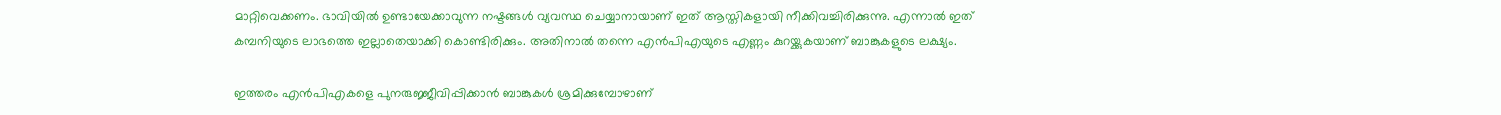മാറ്റിവെക്കണം. ഭാവിയിൽ ഉണ്ടായേക്കാവുന്ന നഷ്ടങ്ങൾ വ്യവസ്ഥ ചെയ്യാനായാണ് ഇത് ആസ്തികളായി നീക്കിവച്ചിരിക്കുന്നു. എന്നാൽ ഇത് കമ്പനിയുടെ ലാഭത്തെ ഇല്ലാതെയാക്കി കൊണ്ടിരിക്കും. അതിനാൽ തന്നെ എൻപിഎയുടെ എണ്ണം കുറയ്ക്കുകയാണ് ബാങ്കുകളുടെ ലക്ഷ്യം.

ഇത്തരം എൻപിഎകളെ പുനരുജ്ജീവിപ്പിക്കാൻ ബാങ്കുകൾ ശ്രമിക്കുമ്പോഴാണ്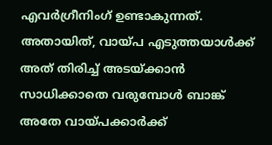എവർഗ്രീനിംഗ് ഉണ്ടാകുന്നത്. അതായിത്, വായ്പ എടുത്തയാൾക്ക് അത് തിരിച്ച് അടയ്ക്കാൻ സാധിക്കാതെ വരുമ്പോൾ ബാങ്ക് അതേ വായ്പക്കാർക്ക്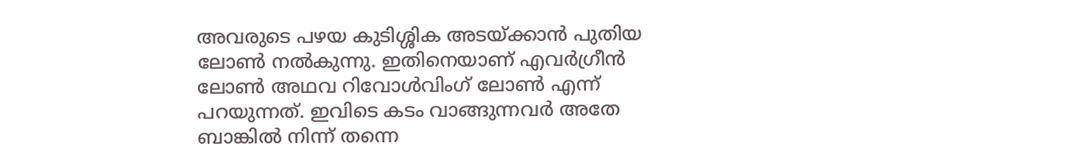അവരുടെ പഴയ കുടിശ്ശിക അടയ്ക്കാൻ പുതിയ ലോൺ നൽകുന്നു. ഇതിനെയാണ് എവർഗ്രീൻ ലോൺ അഥവ റിവോൾവിംഗ് ലോൺ എന്ന് പറയുന്നത്. ഇവിടെ കടം വാങ്ങുന്നവർ അതേ ബാങ്കിൽ നിന്ന് തന്നെ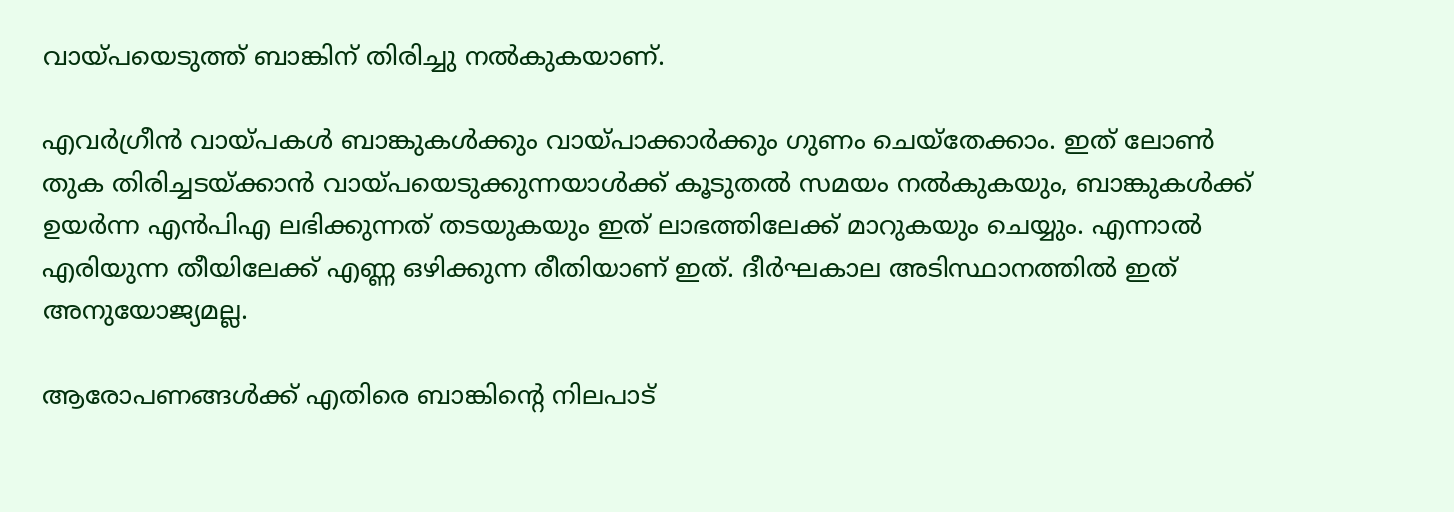വായ്പയെടുത്ത് ബാങ്കിന് തിരിച്ചു നൽകുകയാണ്.

എവർഗ്രീൻ വായ്പകൾ ബാങ്കുകൾക്കും വായ്പാക്കാർക്കും ഗുണം ചെയ്തേക്കാം. ഇത് ലോൺ തുക തിരിച്ചടയ്ക്കാൻ വായ്പയെടുക്കുന്നയാൾക്ക് കൂടുതൽ സമയം നൽകുകയും, ബാങ്കുകൾക്ക് ഉയർന്ന എൻപിഎ ലഭിക്കുന്നത് തടയുകയും ഇത് ലാഭത്തിലേക്ക് മാറുകയും ചെയ്യും. എന്നാൽ എരിയുന്ന തീയിലേക്ക് എണ്ണ ഒഴിക്കുന്ന രീതിയാണ് ഇത്. ദീർഘകാല അടിസ്ഥാനത്തിൽ ഇത് അനുയോജ്യമല്ല.

ആരോപണങ്ങൾക്ക് എതിരെ ബാങ്കിന്റെ നിലപാട്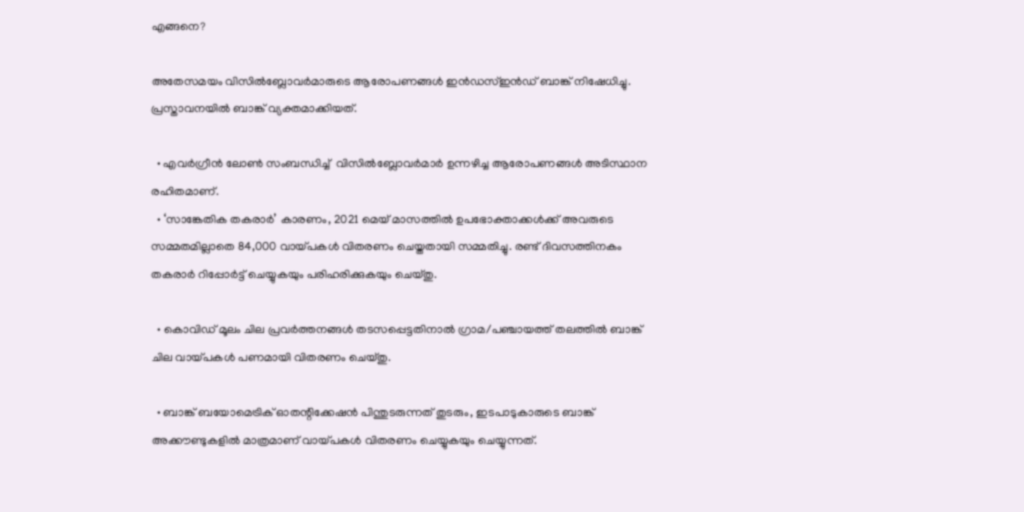എങ്ങനെ?

അതേസമയം വിസിൽബ്ലോവർമാരുടെ ആരോപണങ്ങൾ ഇൻഡസ്ഇൻഡ് ബാങ്ക് നിഷേധിച്ചു. പ്രസ്താവനയിൽ ബാങ്ക് വ്യക്തമാക്കിയത്.

  • എവർഗ്രീൻ ലോൺ സംബന്ധിച്ച്  വിസിൽബ്ലോവർമാർ ഉന്നഴിച്ച ആരോപണങ്ങൾ അടിസ്ഥാന രഹിതമാണ്.
  • ‘സാങ്കേതിക തകരാർ’ കാരണം, 2021 മെയ് മാസത്തിൽ ഉപഭോക്താക്കൾക്ക് അവരുടെ സമ്മതമില്ലാതെ 84,000 വായ്പകൾ വിതരണം ചെയ്തതായി സമ്മതിച്ചു. രണ്ട് ദിവസത്തിനകം തകരാർ റിപ്പോർട്ട് ചെയ്യുകയും പരിഹരിക്കുകയും ചെയ്തു.

  • കൊവിഡ് മൂലം ചില പ്രവർത്തനങ്ങൾ തടസപ്പെട്ടതിനാൽ ഗ്രാമ/പഞ്ചായത്ത് തലത്തിൽ ബാങ്ക് ചില വായ്പകൾ പണമായി വിതരണം ചെയ്തു.

  • ബാങ്ക് ബയോമെട്രിക് ഓതന്റിക്കേഷൻ പിന്തുടരുന്നത് തുടരും, ഇടപാടുകാരുടെ ബാങ്ക് അക്കൗണ്ടുകളിൽ മാത്രമാണ് വായ്പകൾ വിതരണം ചെയ്യുകയും ചെയ്യുന്നത്.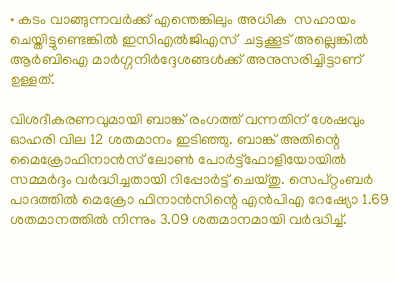• കടം വാങ്ങുന്നവർക്ക് എന്തെങ്കിലും അധിക  സഹായം ചെയ്തിട്ടുണ്ടെങ്കിൽ ഇസിഎൽജിഎസ്  ചട്ടക്കൂട് അല്ലെങ്കിൽ ആർബിഐ മാർഗ്ഗനിർദ്ദേശങ്ങൾക്ക് അനുസരിച്ചിട്ടാണ് ഉള്ളത്.

വിശദീകരണവുമായി ബാങ്ക് രംഗത്ത് വന്നതിന് ശേഷവും ഓഹരി വില 12 ശതമാനം ഇടിഞ്ഞു. ബാങ്ക് അതിന്റെ മൈക്രോഫിനാൻസ് ലോൺ പോർട്ട്‌ഫോളിയോയിൽ സമ്മർദ്ദം വർദ്ധിച്ചതായി റിപ്പോർട്ട് ചെയ്തു. സെപ്റ്റംബർ പാദത്തിൽ മെക്രോ ഫിനാൻസിന്റെ എൻപിഎ റേഷ്യോ 1.69 ശതമാനത്തിൽ നിന്നും 3.09 ശതമാനമായി വർദ്ധിച്ച്.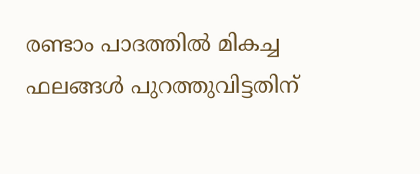രണ്ടാം പാദത്തിൽ മികച്ച ഫലങ്ങൾ പുറത്തുവിട്ടതിന്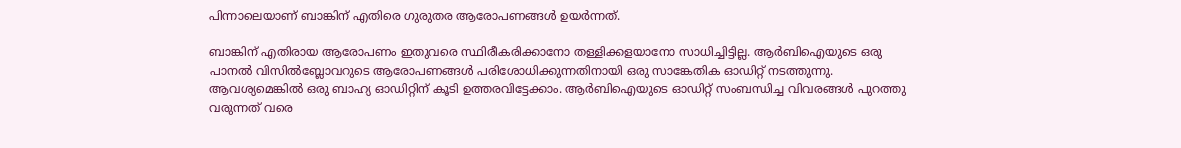പിന്നാലെയാണ് ബാങ്കിന് എതിരെ ഗുരുതര ആരോപണങ്ങൾ ഉയർന്നത്.

ബാങ്കിന് എതിരായ ആരോപണം ഇതുവരെ സ്ഥിരീകരിക്കാനോ തള്ളിക്കളയാനോ സാധിച്ചിട്ടില്ല. ആർബിഐയുടെ ഒരു പാനൽ വിസിൽബ്ലോവറുടെ ആരോപണങ്ങൾ പരിശോധിക്കുന്നതിനായി ഒരു സാങ്കേതിക ഓഡിറ്റ് നടത്തുന്നു. ആവശ്യമെങ്കിൽ ഒരു ബാഹ്യ ഓഡിറ്റിന് കൂടി ഉത്തരവിട്ടേക്കാം. ആർബിഐയുടെ ഓഡിറ്റ് സംബന്ധിച്ച വിവരങ്ങൾ പുറത്തു വരുന്നത് വരെ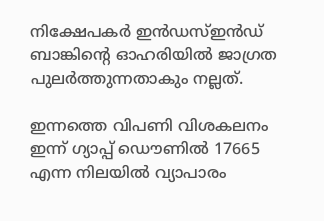നിക്ഷേപകർ ഇൻഡസ്ഇൻഡ് ബാങ്കിന്റെ ഓഹരിയിൽ ജാഗ്രത പുലർത്തുന്നതാകും നല്ലത്.

ഇന്നത്തെ വിപണി വിശകലനം  ഇന്ന് ഗ്യാപ്പ് ഡൌണിൽ 17665 എന്ന നിലയിൽ വ്യാപാരം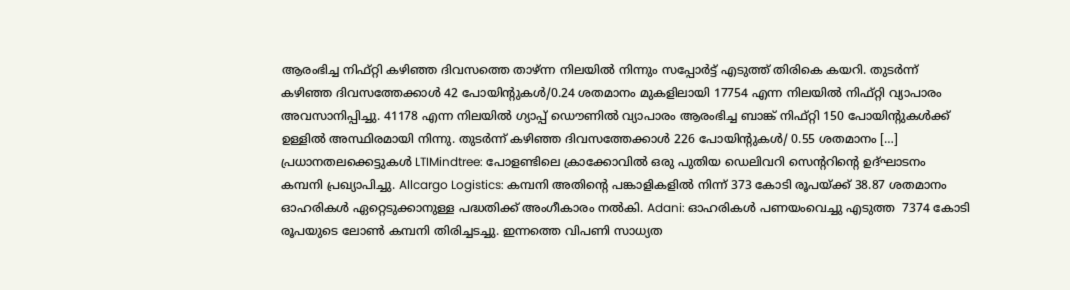ആരംഭിച്ച നിഫ്റ്റി കഴിഞ്ഞ ദിവസത്തെ താഴ്ന്ന നിലയിൽ നിന്നും സപ്പോർട്ട് എടുത്ത് തിരികെ കയറി. തുടർന്ന് കഴിഞ്ഞ ദിവസത്തേക്കാൾ 42 പോയിന്റുകൾ/0.24 ശതമാനം മുകളിലായി 17754 എന്ന നിലയിൽ നിഫ്റ്റി വ്യാപാരം അവസാനിപ്പിച്ചു. 41178 എന്ന നിലയിൽ ഗ്യാപ്പ് ഡൌണിൽ വ്യാപാരം ആരംഭിച്ച ബാങ്ക് നിഫ്റ്റി 150 പോയിന്റുകൾക്ക് ഉള്ളിൽ അസ്ഥിരമായി നിന്നു. തുടർന്ന് കഴിഞ്ഞ ദിവസത്തേക്കാൾ 226 പോയിന്റുകൾ/ 0.55 ശതമാനം […]
പ്രധാനതലക്കെട്ടുകൾ LTIMindtree: പോളണ്ടിലെ ക്രാക്കോവിൽ ഒരു പുതിയ ഡെലിവറി സെന്ററിന്റെ ഉദ്ഘാടനം കമ്പനി പ്രഖ്യാപിച്ചു. Allcargo Logistics: കമ്പനി അതിന്റെ പങ്കാളികളിൽ നിന്ന് 373 കോടി രൂപയ്ക്ക് 38.87 ശതമാനം ഓഹരികൾ ഏറ്റെടുക്കാനുള്ള പദ്ധതിക്ക് അംഗീകാരം നൽകി. Adani: ഓഹരികൾ പണയംവെച്ചു എടുത്ത  7374 കോടി രൂപയുടെ ലോൺ കമ്പനി തിരിച്ചടച്ചു. ഇന്നത്തെ വിപണി സാധ്യത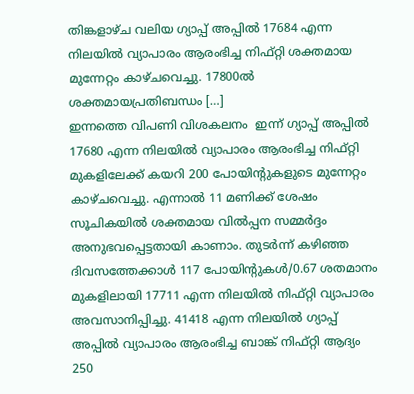തിങ്കളാഴ്ച വലിയ ഗ്യാപ്പ് അപ്പിൽ 17684 എന്ന നിലയിൽ വ്യാപാരം ആരംഭിച്ച നിഫ്റ്റി ശക്തമായ മുന്നേറ്റം കാഴ്ചവെച്ചു. 17800ൽ ശക്തമായപ്രതിബന്ധം […]
ഇന്നത്തെ വിപണി വിശകലനം  ഇന്ന് ഗ്യാപ്പ് അപ്പിൽ 17680 എന്ന നിലയിൽ വ്യാപാരം ആരംഭിച്ച നിഫ്റ്റി മുകളിലേക്ക് കയറി 200 പോയിന്റുകളുടെ മുന്നേറ്റം കാഴ്ചവെച്ചു. എന്നാൽ 11 മണിക്ക് ശേഷം സൂചികയിൽ ശക്തമായ വിൽപ്പന സമ്മർദ്ദം അനുഭവപ്പെട്ടതായി കാണാം. തുടർന്ന് കഴിഞ്ഞ ദിവസത്തേക്കാൾ 117 പോയിന്റുകൾ/0.67 ശതമാനം മുകളിലായി 17711 എന്ന നിലയിൽ നിഫ്റ്റി വ്യാപാരം അവസാനിപ്പിച്ചു. 41418 എന്ന നിലയിൽ ഗ്യാപ്പ് അപ്പിൽ വ്യാപാരം ആരംഭിച്ച ബാങ്ക് നിഫ്റ്റി ആദ്യം 250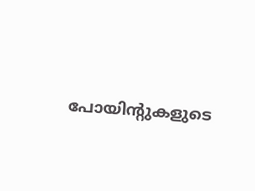പോയിന്റുകളുടെ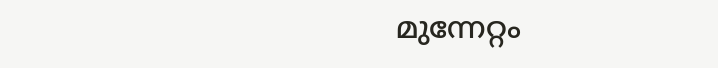മുന്നേറ്റം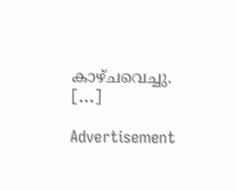കാഴ്ചവെച്ചു. […]

Advertisement